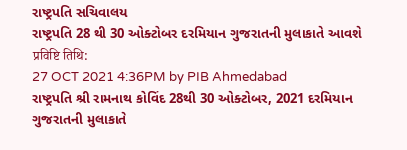રાષ્ટ્રપતિ સચિવાલય
રાષ્ટ્રપતિ 28 થી 30 ઓક્ટોબર દરમિયાન ગુજરાતની મુલાકાતે આવશે
प्रविष्टि तिथि:
27 OCT 2021 4:36PM by PIB Ahmedabad
રાષ્ટ્રપતિ શ્રી રામનાથ કોવિંદ 28થી 30 ઓક્ટોબર, 2021 દરમિયાન ગુજરાતની મુલાકાતે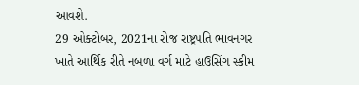આવશે.
29 ઓક્ટોબર, 2021ના રોજ રાષ્ટ્રપતિ ભાવનગર ખાતે આર્થિક રીતે નબળા વર્ગ માટે હાઉસિંગ સ્કીમ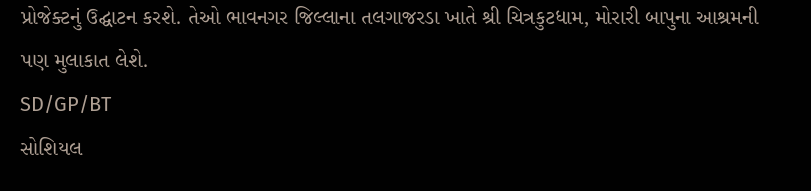પ્રોજેક્ટનું ઉદ્ઘાટન કરશે. તેઓ ભાવનગર જિલ્લાના તલગાજરડા ખાતે શ્રી ચિત્રકુટધામ, મોરારી બાપુના આશ્રમની પણ મુલાકાત લેશે.
SD/GP/BT
સોશિયલ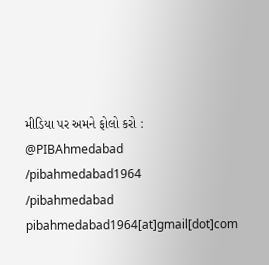મીડિયા પર અમને ફોલો કરો :
@PIBAhmedabad
/pibahmedabad1964
/pibahmedabad
pibahmedabad1964[at]gmail[dot]com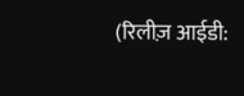(रिलीज़ आईडी: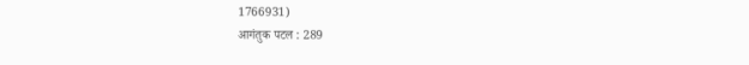1766931)
आगंतुक पटल : 289